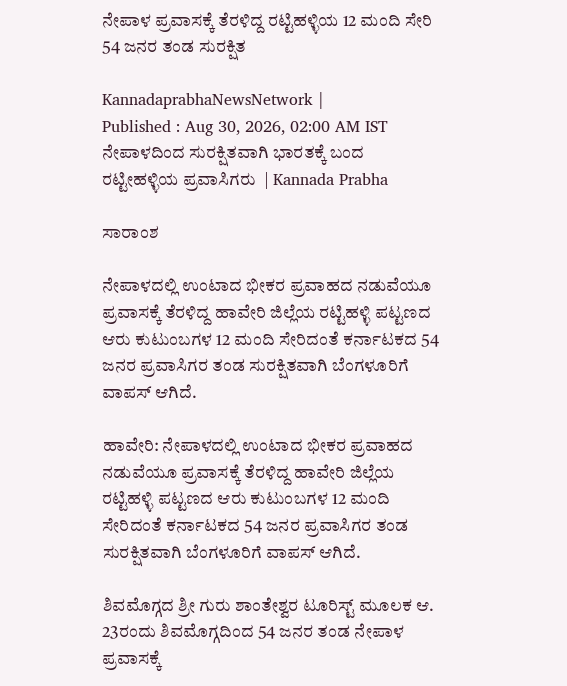ನೇಪಾಳ ಪ್ರವಾಸಕ್ಕೆ ತೆರಳಿದ್ದ ರಟ್ಟಿಹಳ್ಳಿಯ 12 ಮಂದಿ ಸೇರಿ 54 ಜನರ ತಂಡ ಸುರಕ್ಷಿತ

KannadaprabhaNewsNetwork |
Published : Aug 30, 2026, 02:00 AM IST
ನೇಪಾಳದಿಂದ ಸುರಕ್ಷಿತವಾಗಿ ಭಾರತಕ್ಕೆ ಬಂದ ರಟ್ಟೀಹಳ್ಳಿಯ ಪ್ರವಾಸಿಗರು  | Kannada Prabha

ಸಾರಾಂಶ

ನೇಪಾಳದಲ್ಲಿ ಉಂಟಾದ ಭೀಕರ ಪ್ರವಾಹದ ನಡುವೆಯೂ ಪ್ರವಾಸಕ್ಕೆ ತೆರಳಿದ್ದ ಹಾವೇರಿ ಜಿಲ್ಲೆಯ ರಟ್ಟಿಹಳ್ಳಿ ಪಟ್ಟಣದ ಆರು ಕುಟುಂಬಗಳ 12 ಮಂದಿ ಸೇರಿದಂತೆ ಕರ್ನಾಟಕದ 54 ಜನರ ಪ್ರವಾಸಿಗರ ತಂಡ ಸುರಕ್ಷಿತವಾಗಿ ಬೆಂಗಳೂರಿಗೆ ವಾಪಸ್ ಆಗಿದೆ.

ಹಾವೇರಿ: ನೇಪಾಳದಲ್ಲಿ ಉಂಟಾದ ಭೀಕರ ಪ್ರವಾಹದ ನಡುವೆಯೂ ಪ್ರವಾಸಕ್ಕೆ ತೆರಳಿದ್ದ ಹಾವೇರಿ ಜಿಲ್ಲೆಯ ರಟ್ಟಿಹಳ್ಳಿ ಪಟ್ಟಣದ ಆರು ಕುಟುಂಬಗಳ 12 ಮಂದಿ ಸೇರಿದಂತೆ ಕರ್ನಾಟಕದ 54 ಜನರ ಪ್ರವಾಸಿಗರ ತಂಡ ಸುರಕ್ಷಿತವಾಗಿ ಬೆಂಗಳೂರಿಗೆ ವಾಪಸ್ ಆಗಿದೆ.

ಶಿವಮೊಗ್ಗದ ಶ್ರೀ ಗುರು ಶಾಂತೇಶ್ವರ ಟೂರಿಸ್ಟ್ ಮೂಲಕ ಆ. 23ರಂದು ಶಿವಮೊಗ್ಗದಿಂದ 54 ಜನರ ತಂಡ ನೇಪಾಳ ಪ್ರವಾಸಕ್ಕೆ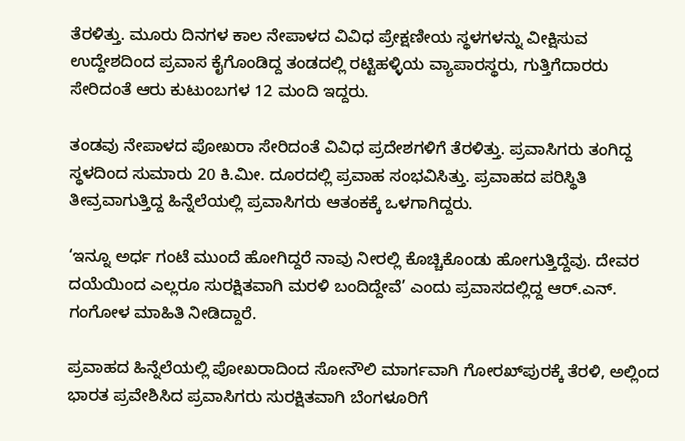ತೆರಳಿತ್ತು. ಮೂರು ದಿನಗಳ ಕಾಲ ನೇಪಾಳದ ವಿವಿಧ ಪ್ರೇಕ್ಷಣೀಯ ಸ್ಥಳಗಳನ್ನು ವೀಕ್ಷಿಸುವ ಉದ್ದೇಶದಿಂದ ಪ್ರವಾಸ ಕೈಗೊಂಡಿದ್ದ ತಂಡದಲ್ಲಿ ರಟ್ಟಿಹಳ್ಳಿಯ ವ್ಯಾಪಾರಸ್ಥರು, ಗುತ್ತಿಗೆದಾರರು ಸೇರಿದಂತೆ ಆರು ಕುಟುಂಬಗಳ 12 ಮಂದಿ ಇದ್ದರು.

ತಂಡವು ನೇಪಾಳದ ಪೋಖರಾ ಸೇರಿದಂತೆ ವಿವಿಧ ಪ್ರದೇಶಗಳಿಗೆ ತೆರಳಿತ್ತು. ಪ್ರವಾಸಿಗರು ತಂಗಿದ್ದ ಸ್ಥಳದಿಂದ ಸುಮಾರು 20 ಕಿ.ಮೀ. ದೂರದಲ್ಲಿ ಪ್ರವಾಹ ಸಂಭವಿಸಿತ್ತು. ಪ್ರವಾಹದ ಪರಿಸ್ಥಿತಿ ತೀವ್ರವಾಗುತ್ತಿದ್ದ ಹಿನ್ನೆಲೆಯಲ್ಲಿ ಪ್ರವಾಸಿಗರು ಆತಂಕಕ್ಕೆ ಒಳಗಾಗಿದ್ದರು.

‘ಇನ್ನೂ ಅರ್ಧ ಗಂಟೆ ಮುಂದೆ ಹೋಗಿದ್ದರೆ ನಾವು ನೀರಲ್ಲಿ ಕೊಚ್ಚಿಕೊಂಡು ಹೋಗುತ್ತಿದ್ದೆವು. ದೇವರ ದಯೆಯಿಂದ ಎಲ್ಲರೂ ಸುರಕ್ಷಿತವಾಗಿ ಮರಳಿ ಬಂದಿದ್ದೇವೆ’ ಎಂದು ಪ್ರವಾಸದಲ್ಲಿದ್ದ ಆರ್.ಎನ್. ಗಂಗೋಳ ಮಾಹಿತಿ ನೀಡಿದ್ದಾರೆ.

ಪ್ರವಾಹದ ಹಿನ್ನೆಲೆಯಲ್ಲಿ ಪೋಖರಾದಿಂದ ಸೋನೌಲಿ ಮಾರ್ಗವಾಗಿ ಗೋರಖ್‌ಪುರಕ್ಕೆ ತೆರಳಿ, ಅಲ್ಲಿಂದ ಭಾರತ ಪ್ರವೇಶಿಸಿದ ಪ್ರವಾಸಿಗರು ಸುರಕ್ಷಿತವಾಗಿ ಬೆಂಗಳೂರಿಗೆ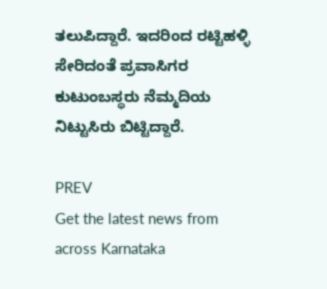ತಲುಪಿದ್ದಾರೆ. ಇದರಿಂದ ರಟ್ಟಿಹಳ್ಳಿ ಸೇರಿದಂತೆ ಪ್ರವಾಸಿಗರ ಕುಟುಂಬಸ್ಥರು ನೆಮ್ಮದಿಯ ನಿಟ್ಟುಸಿರು ಬಿಟ್ಟಿದ್ದಾರೆ.

PREV
Get the latest news from across Karnataka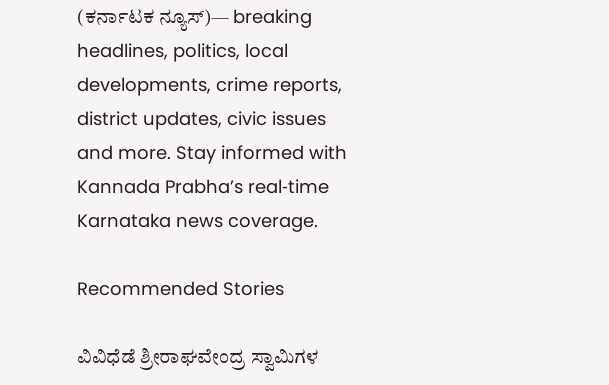(ಕರ್ನಾಟಕ ನ್ಯೂಸ್)— breaking headlines, politics, local developments, crime reports, district updates, civic issues and more. Stay informed with Kannada Prabha’s real‑time Karnataka news coverage.

Recommended Stories

ವಿವಿಧೆಡೆ ಶ್ರೀರಾಘವೇಂದ್ರ ಸ್ವಾಮಿಗಳ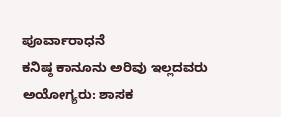ಪೂರ್ವಾರಾಧನೆ
ಕನಿಷ್ಠ ಕಾನೂನು ಅರಿವು ಇಲ್ಲದವರು ಅಯೋಗ್ಯರು: ಶಾಸಕ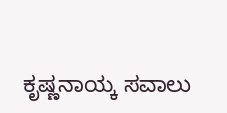ಕೃಷ್ಣನಾಯ್ಕ ಸವಾಲು